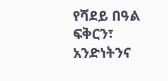የሻደይ በዓል ፍቅርን፣ አንድነትንና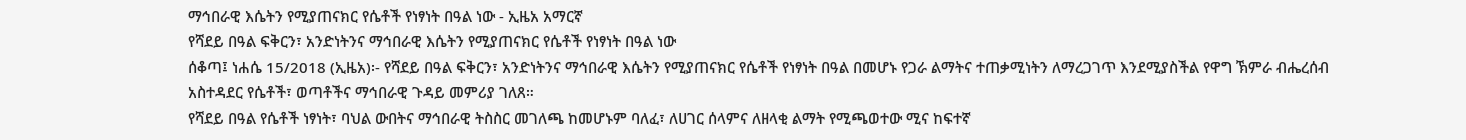ማኅበራዊ እሴትን የሚያጠናክር የሴቶች የነፃነት በዓል ነው - ኢዜአ አማርኛ
የሻደይ በዓል ፍቅርን፣ አንድነትንና ማኅበራዊ እሴትን የሚያጠናክር የሴቶች የነፃነት በዓል ነው
ሰቆጣ፤ ነሐሴ 15/2018 (ኢዜአ)፡- የሻደይ በዓል ፍቅርን፣ አንድነትንና ማኅበራዊ እሴትን የሚያጠናክር የሴቶች የነፃነት በዓል በመሆኑ የጋራ ልማትና ተጠቃሚነትን ለማረጋገጥ እንደሚያስችል የዋግ ኽምራ ብሔረሰብ አስተዳደር የሴቶች፣ ወጣቶችና ማኅበራዊ ጉዳይ መምሪያ ገለጸ።
የሻደይ በዓል የሴቶች ነፃነት፣ ባህል ውበትና ማኅበራዊ ትስስር መገለጫ ከመሆኑም ባለፈ፣ ለሀገር ሰላምና ለዘላቂ ልማት የሚጫወተው ሚና ከፍተኛ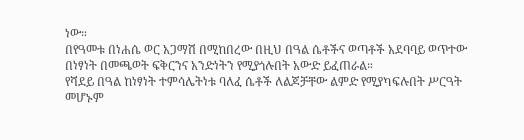ነው።
በየዓመቱ በነሐሴ ወር አጋማሽ በሚከበረው በዚህ በዓል ሴቶችና ወጣቶች አደባባይ ወጥተው በነፃነት በመጫወት ፍቅርንና አንድነትን የሚያጎሉበት አውድ ይፈጠራል።
የሻደይ በዓል ከነፃነት ተምሳሌትነቱ ባለፈ ሴቶች ለልጆቻቸው ልምድ የሚያካፍሉበት ሥርዓት መሆኑም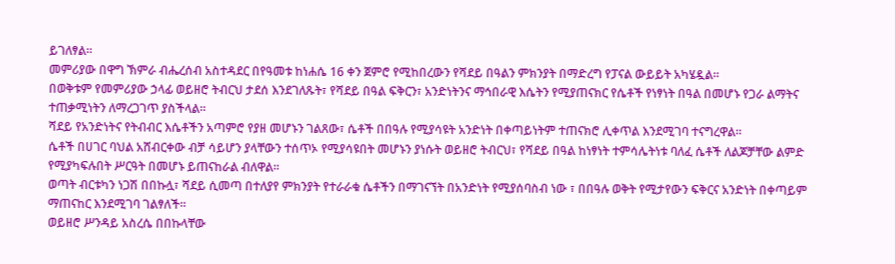ይገለፃል።
መምሪያው በዋግ ኽምራ ብሔረሰብ አስተዳደር በየዓመቱ ከነሐሴ 16 ቀን ጀምሮ የሚከበረውን የሻደይ በዓልን ምክንያት በማድረግ የፓናል ውይይት አካሄዷል።
በወቅቱም የመምሪያው ኃላፊ ወይዘሮ ትብርህ ታደሰ እንደገለጹት፣ የሻደይ በዓል ፍቅርን፣ አንድነትንና ማኅበራዊ እሴትን የሚያጠናክር የሴቶች የነፃነት በዓል በመሆኑ የጋራ ልማትና ተጠቃሚነትን ለማረጋገጥ ያስችላል።
ሻደይ የአንድነትና የትብብር እሴቶችን አጣምሮ የያዘ መሆኑን ገልጸው፣ ሴቶች በበዓሉ የሚያሳዩት አንድነት በቀጣይነትም ተጠናክሮ ሊቀጥል እንደሚገባ ተናግረዋል።
ሴቶች በሀገር ባህል አሸብርቀው ብቻ ሳይሆን ያላቸውን ተሰጥኦ የሚያሳዩበት መሆኑን ያነሱት ወይዘሮ ትብርህ፣ የሻደይ በዓል ከነፃነት ተምሳሌትነቱ ባለፈ ሴቶች ለልጆቻቸው ልምድ የሚያካፍሉበት ሥርዓት በመሆኑ ይጠናከራል ብለዋል።
ወጣት ብርቱካን ነጋሽ በበኩሏ፣ ሻደይ ሲመጣ በተለያየ ምክንያት የተራራቁ ሴቶችን በማገናኘት በአንድነት የሚያሰባስብ ነው ፣ በበዓሉ ወቅት የሚታየውን ፍቅርና አንድነት በቀጣይም ማጠናከር እንደሚገባ ገልፃለች።
ወይዘሮ ሥንዳይ አስረሴ በበኩላቸው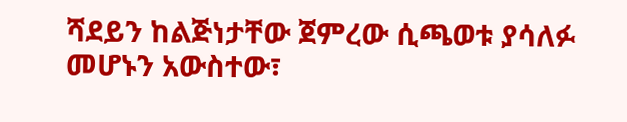ሻደይን ከልጅነታቸው ጀምረው ሲጫወቱ ያሳለፉ መሆኑን አውስተው፣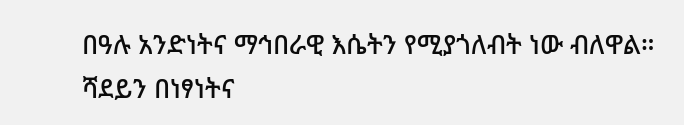በዓሉ አንድነትና ማኅበራዊ እሴትን የሚያጎለብት ነው ብለዋል።
ሻደይን በነፃነትና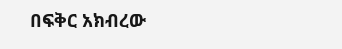በፍቅር አክብረው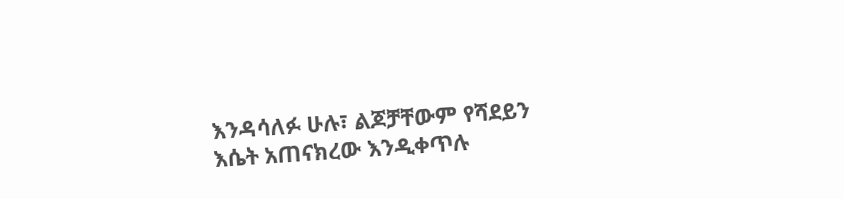እንዳሳለፉ ሁሉ፣ ልጆቻቸውም የሻደይን እሴት አጠናክረው እንዲቀጥሉ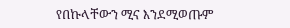የበኩላቸውን ሚና እንደሚወጡም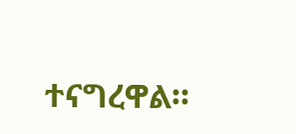ተናግረዋል።